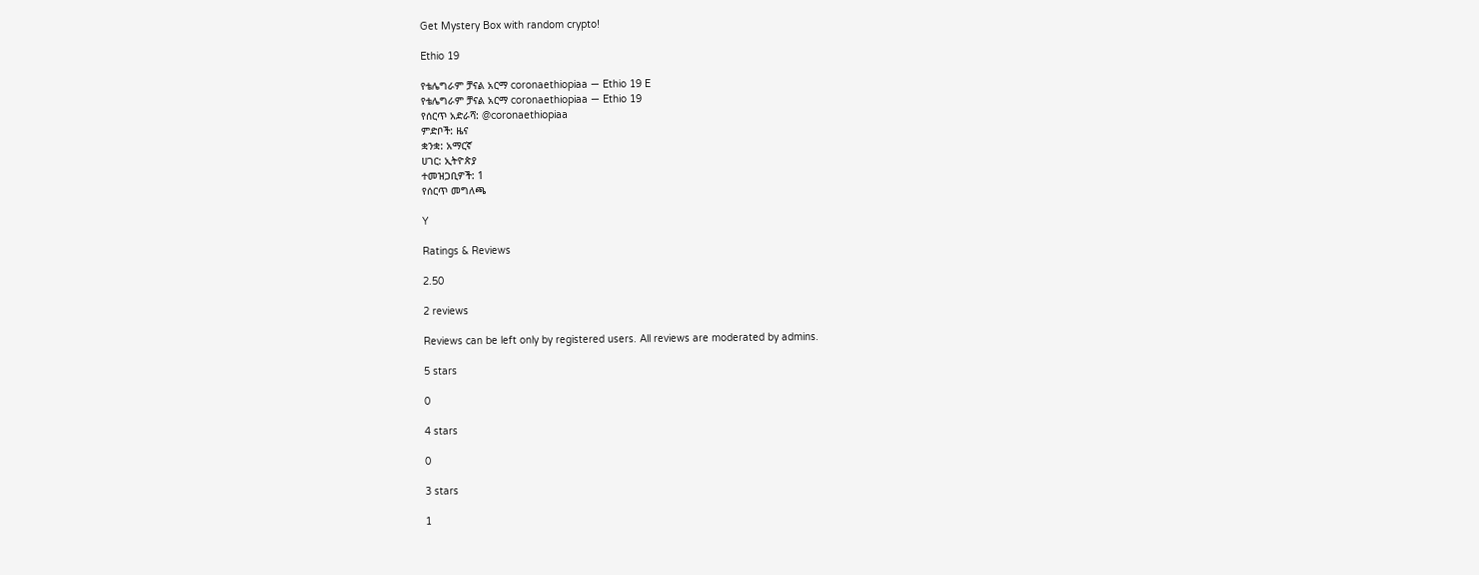Get Mystery Box with random crypto!

Ethio 19

የቴሌግራም ቻናል አርማ coronaethiopiaa — Ethio 19 E
የቴሌግራም ቻናል አርማ coronaethiopiaa — Ethio 19
የሰርጥ አድራሻ: @coronaethiopiaa
ምድቦች: ዜና
ቋንቋ: አማርኛ
ሀገር: ኢትዮጵያ
ተመዝጋቢዎች: 1
የሰርጥ መግለጫ

Y

Ratings & Reviews

2.50

2 reviews

Reviews can be left only by registered users. All reviews are moderated by admins.

5 stars

0

4 stars

0

3 stars

1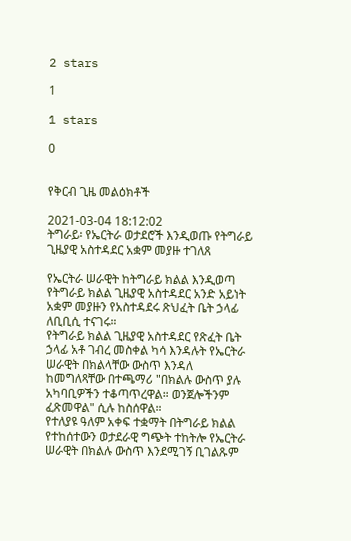2 stars

1

1 stars

0


የቅርብ ጊዜ መልዕክቶች

2021-03-04 18:12:02
ትግራይ፡ የኤርትራ ወታደሮች እንዲወጡ የትግራይ ጊዜያዊ አስተዳደር አቋም መያዙ ተገለጸ

የኤርትራ ሠራዊት ከትግራይ ክልል እንዲወጣ የትግራይ ክልል ጊዜያዊ አስተዳደር አንድ አይነት አቋም መያዙን የአስተዳደሩ ጽህፈት ቤት ኃላፊ ለቢቢሲ ተናገሩ።
የትግራይ ክልል ጊዜያዊ አስተዳደር የጽፈት ቤት ኃላፊ አቶ ገብረ መስቀል ካሳ እንዳሉት የኤርትራ ሠራዊት በክልላቸው ውስጥ እንዳለ ከመግለጻቸው በተጫማሪ "በክልሉ ውስጥ ያሉ አካባቢዎችን ተቆጣጥረዋል። ወንጀሎችንም ፈጽመዋል" ሲሉ ከስሰዋል።
የተለያዩ ዓለም አቀፍ ተቋማት በትግራይ ክልል የተከሰተውን ወታደራዊ ግጭት ተከትሎ የኤርትራ ሠራዊት በክልሉ ውስጥ እንደሚገኝ ቢገልጹም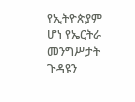የኢትዮጵያም ሆነ የኤርትራ መንግሥታት ጉዳዩን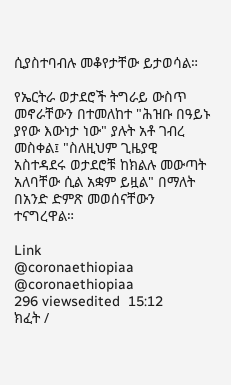ሲያስተባብሉ መቆየታቸው ይታወሳል።

የኤርትራ ወታደሮች ትግራይ ውስጥ መኖራቸውን በተመለከተ "ሕዝቡ በዓይኑ ያየው እውነታ ነው" ያሉት አቶ ገብረ መስቀል፤ "ስለዚህም ጊዜያዊ አስተዳደሩ ወታደሮቹ ከክልሉ መውጣት አለባቸው ሲል አቋም ይዟል" በማለት በአንድ ድምጽ መወሰናቸውን ተናግረዋል።

Link
@coronaethiopiaa @coronaethiopiaa
296 viewsedited  15:12
ክፈት /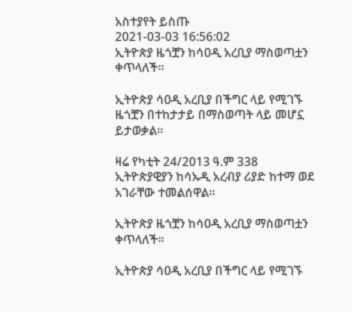አስተያየት ይስጡ
2021-03-03 16:56:02
ኢትዮጵያ ዜጎቿን ከሳዐዲ አረቢያ ማስወጣቷን ቀጥላለች።

ኢትዮጵያ ሳዐዲ አረቢያ በችግር ላይ የሚገኙ ዜጎቿን በተከታታይ በማስወጣት ላይ መሆኗ ይታወቃል።

ዛሬ የካቲት 24/2013 ዓ.ም 338 ኢትዮጵያዊያን ከሳኡዲ አረብያ ሪያድ ከተማ ወደ አገራቸው ተመልሰዋል።

ኢትዮጵያ ዜጎቿን ከሳዐዲ አረቢያ ማስወጣቷን ቀጥላለች።

ኢትዮጵያ ሳዐዲ አረቢያ በችግር ላይ የሚገኙ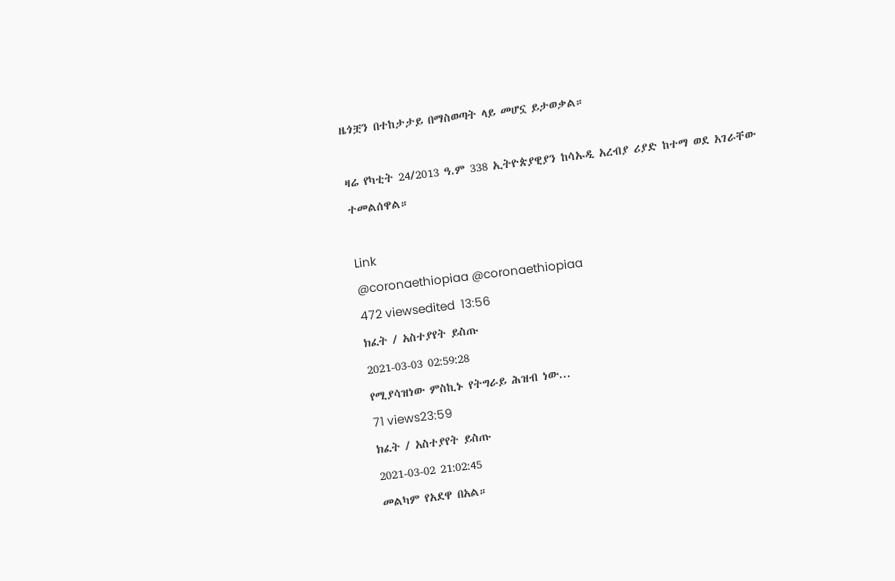ዜጎቿን በተከታታይ በማስወጣት ላይ መሆኗ ይታወቃል።

ዛሬ የካቲት 24/2013 ዓ.ም 338 ኢትዮጵያዊያን ከሳኡዲ አረብያ ሪያድ ከተማ ወደ አገራቸው ተመልሰዋል።

Link
@coronaethiopiaa @coronaethiopiaa
472 viewsedited  13:56
ክፈት / አስተያየት ይስጡ
2021-03-03 02:59:28
የሚያሳዝነው ምስኪኑ የትግራይ ሕዝብ ነው...
71 views23:59
ክፈት / አስተያየት ይስጡ
2021-03-02 21:02:45
መልካም የአደዋ በአል።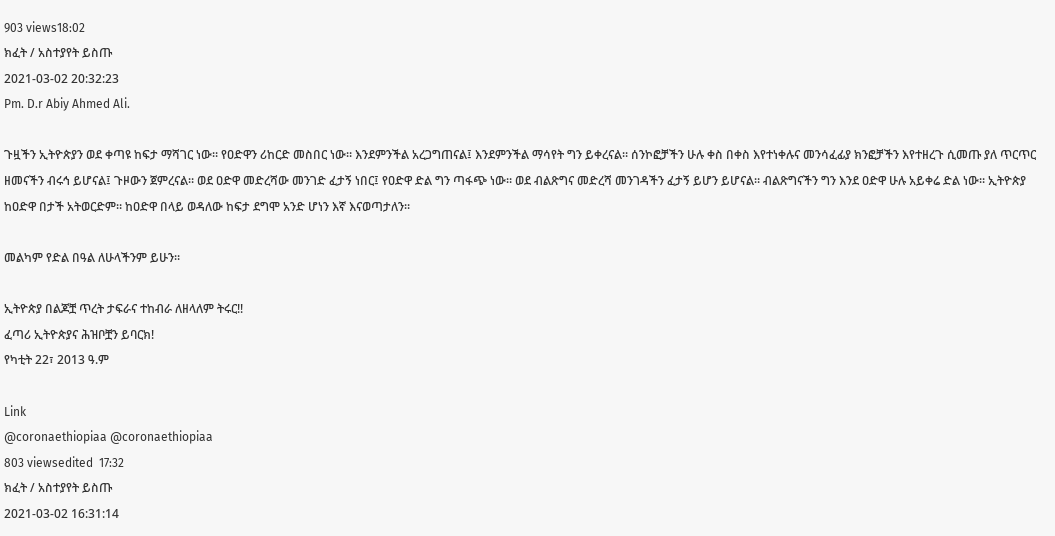903 views18:02
ክፈት / አስተያየት ይስጡ
2021-03-02 20:32:23
Pm. D.r Abiy Ahmed Ali.

ጉዟችን ኢትዮጵያን ወደ ቀጣዩ ከፍታ ማሻገር ነው። የዐድዋን ሪከርድ መስበር ነው። እንደምንችል አረጋግጠናል፤ እንደምንችል ማሳየት ግን ይቀረናል። ሰንኮፎቻችን ሁሉ ቀስ በቀስ እየተነቀሉና መንሳፈፊያ ክንፎቻችን እየተዘረጉ ሲመጡ ያለ ጥርጥር ዘመናችን ብሩኅ ይሆናል፤ ጉዞውን ጀምረናል። ወደ ዐድዋ መድረሻው መንገድ ፈታኝ ነበር፤ የዐድዋ ድል ግን ጣፋጭ ነው። ወደ ብልጽግና መድረሻ መንገዳችን ፈታኝ ይሆን ይሆናል። ብልጽግናችን ግን እንደ ዐድዋ ሁሉ አይቀሬ ድል ነው። ኢትዮጵያ ከዐድዋ በታች አትወርድም። ከዐድዋ በላይ ወዳለው ከፍታ ደግሞ አንድ ሆነን እኛ እናወጣታለን።

መልካም የድል በዓል ለሁላችንም ይሁን።

ኢትዮጵያ በልጆቿ ጥረት ታፍራና ተከብራ ለዘላለም ትሩር!!
ፈጣሪ ኢትዮጵያና ሕዝቦቿን ይባርክ!
የካቲት 22፣ 2013 ዓ.ም

Link
@coronaethiopiaa @coronaethiopiaa
803 viewsedited  17:32
ክፈት / አስተያየት ይስጡ
2021-03-02 16:31:14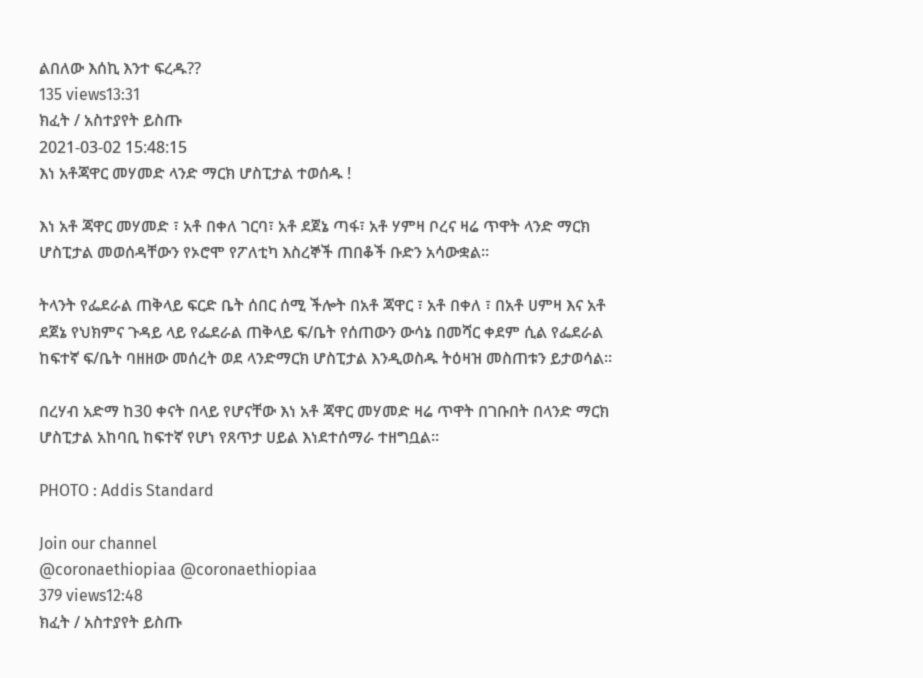ልበለው እሰኪ እንተ ፍረዱ??
135 views13:31
ክፈት / አስተያየት ይስጡ
2021-03-02 15:48:15
እነ አቶጃዋር መሃመድ ላንድ ማርክ ሆስፒታል ተወሰዱ !

እነ አቶ ጃዋር መሃመድ ፣ አቶ በቀለ ገርባ፣ አቶ ደጀኔ ጣፋ፣ አቶ ሃምዛ ቦረና ዛሬ ጥዋት ላንድ ማርክ ሆስፒታል መወሰዳቸውን የኦሮሞ የፖለቲካ እስረኞች ጠበቆች ቡድን አሳውቋል።

ትላንት የፌደራል ጠቅላይ ፍርድ ቤት ሰበር ሰሚ ችሎት በአቶ ጃዋር ፣ አቶ በቀለ ፣ በአቶ ሀምዛ እና አቶ ደጀኔ የህክምና ጉዳይ ላይ የፌደራል ጠቅላይ ፍ/ቤት የሰጠውን ውሳኔ በመሻር ቀደም ሲል የፌደራል ከፍተኛ ፍ/ቤት ባዘዘው መሰረት ወደ ላንድማርክ ሆስፒታል እንዲወስዱ ትዕዛዝ መስጠቱን ይታወሳል።

በረሃብ አድማ ከ30 ቀናት በላይ የሆናቸው እነ አቶ ጃዋር መሃመድ ዛሬ ጥዋት በገቡበት በላንድ ማርክ ሆስፒታል አከባቢ ከፍተኛ የሆነ የጸጥታ ሀይል እነደተሰማራ ተዘግቧል።

PHOTO : Addis Standard

Join our channel
@coronaethiopiaa @coronaethiopiaa
379 views12:48
ክፈት / አስተያየት ይስጡ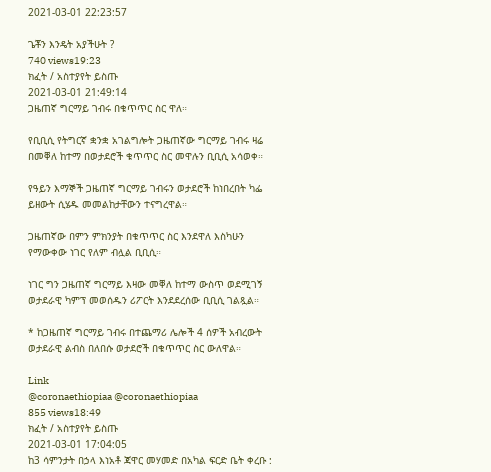2021-03-01 22:23:57

ጌቾን እንዴት አያችሁት ?
740 views19:23
ክፈት / አስተያየት ይስጡ
2021-03-01 21:49:14
ጋዜጠኛ ግርማይ ገብሩ በቁጥጥር ስር ዋለ።

የቢቢሲ የትግርኛ ቋንቋ አገልግሎት ጋዜጠኛው ግርማይ ገብሩ ዛሬ በመቐለ ከተማ በወታደሮች ቁጥጥር ስር መዋሉን ቢቢሲ አሳወቀ።

የዓይን እማኞች ጋዜጠኛ ግርማይ ገብሩን ወታደሮች ከነበረበት ካፌ ይዘውት ሲሄዱ መመልከታቸውን ተናግረዋል።

ጋዜጠኛው በምን ምክንያት በቁጥጥር ስር እንደዋለ እስካሁን የማውቀው ነገር የለም ብሏል ቢቢሲ።

ነገር ግን ጋዜጠኛ ግርማይ እዛው መቐለ ከተማ ውስጥ ወደሚገኝ ወታደራዊ ካምፕ መወሰዱን ሪፖርት እንደደረሰው ቢቢሲ ገልጿል።

* ከጋዜጠኛ ግርማይ ገብሩ በተጨማሪ ሌሎች 4 ሰዎች አብረውት ወታደራዊ ልብስ በለበሱ ወታደሮች በቁጥጥር ስር ውለዋል።

Link
@coronaethiopiaa @coronaethiopiaa
855 views18:49
ክፈት / አስተያየት ይስጡ
2021-03-01 17:04:05
ከ3 ሳምንታት በኃላ እነአቶ ጃዋር መሃመድ በአካል ፍርድ ቤት ቀረቡ :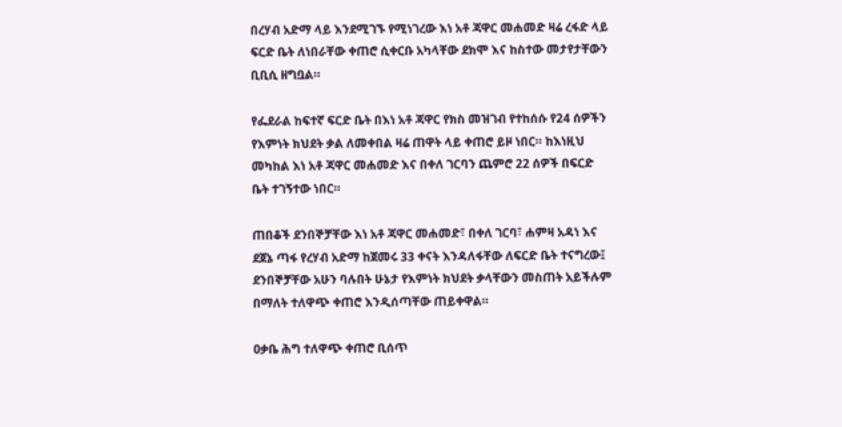በረሃብ አድማ ላይ እንደሚገኙ የሚነገረው እነ አቶ ጃዋር መሐመድ ዛሬ ረፋድ ላይ ፍርድ ቤት ለነበራቸው ቀጠሮ ሲቀርቡ አካላቸው ደክሞ እና ከስተው መታየታቸውን ቢቢሲ ዘግቧል።

የፌደራል ከፍተኛ ፍርድ ቤት በእነ አቶ ጃዋር የክስ መዝገብ የተከሰሱ የ24 ሰዎችን የእምነት ክህደት ቃል ለመቀበል ዛሬ ጠዋት ላይ ቀጠሮ ይዞ ነበር። ከእነዚህ መካከል እነ አቶ ጃዋር መሐመድ እና በቀለ ገርባን ጨምሮ 22 ሰዎች በፍርድ ቤት ተገኝተው ነበር።

ጠበቆች ደንበኞቻቸው እነ አቶ ጃዋር መሐመድ፣ በቀለ ገርባ፣ ሐምዛ አዳነ እና ደጀኔ ጣፋ የረሃብ አድማ ከጀመሩ 33 ቀናት እንዳለፋቸው ለፍርድ ቤት ተናግረው፤ ደንበኞቻቸው አሁን ባሉበት ሁኔታ የእምነት ክህደት ቃላቸውን መስጠት አይችሉም በማለት ተለዋጭ ቀጠሮ እንዲሰጣቸው ጠይቀዋል።

ዐቃቤ ሕግ ተለዋጭ ቀጠሮ ቢሰጥ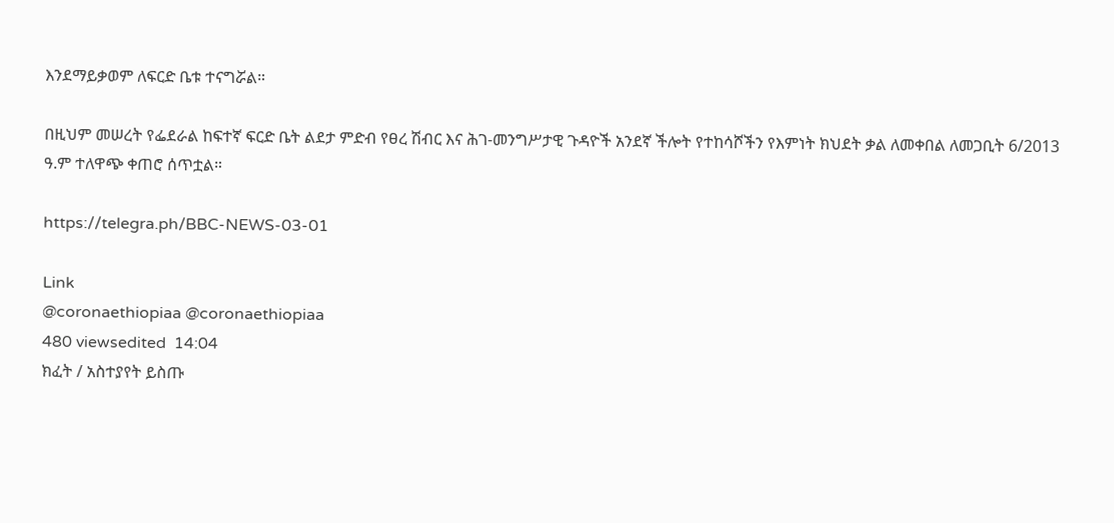እንደማይቃወም ለፍርድ ቤቱ ተናግሯል።

በዚህም መሠረት የፌደራል ከፍተኛ ፍርድ ቤት ልደታ ምድብ የፀረ ሽብር እና ሕገ-መንግሥታዊ ጉዳዮች አንደኛ ችሎት የተከሳሾችን የእምነት ክህደት ቃል ለመቀበል ለመጋቢት 6/2013 ዓ.ም ተለዋጭ ቀጠሮ ሰጥቷል።

https://telegra.ph/BBC-NEWS-03-01

Link
@coronaethiopiaa @coronaethiopiaa
480 viewsedited  14:04
ክፈት / አስተያየት ይስጡ